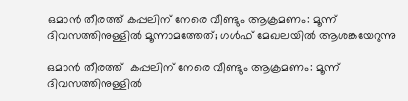ഒമാന്‍ തീരത്ത് കപ്പലിന് നേരെ വീണ്ടും ആക്രമണം: മൂന്ന് ദിവസത്തിനുള്ളില്‍ മൂന്നാമത്തേത്; ഗള്‍ഫ് മേഖലയില്‍ ആശങ്കയേറുന്നു

ഒമാന്‍ തീരത്ത്  കപ്പലിന് നേരെ വീണ്ടും ആക്രമണം: മൂന്ന് ദിവസത്തിനുള്ളില്‍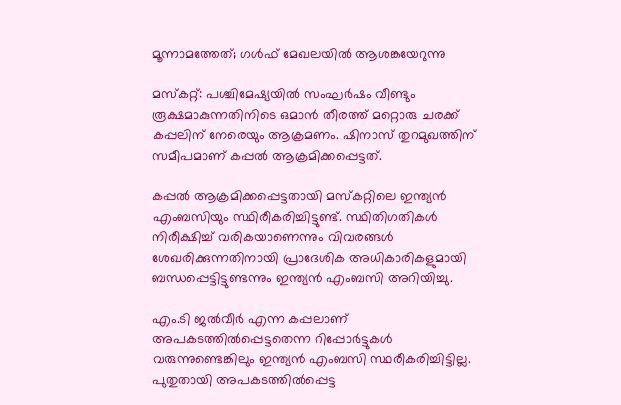മൂന്നാമത്തേത്; ഗള്‍ഫ് മേഖലയില്‍ ആശങ്കയേറുന്നു

മസ്‌കറ്റ്: പശ്ചിമേഷ്യയില്‍ സംഘര്‍ഷം വീണ്ടും രൂക്ഷമാകുന്നതിനിടെ ഒമാന്‍ തീരത്ത് മറ്റൊരു ചരക്ക് കപ്പലിന് നേരെയും ആക്രമണം. ഷിനാസ് തുറമുഖത്തിന് സമീപമാണ് കപ്പല്‍ ആക്രമിക്കപ്പെട്ടത്.

കപ്പല്‍ ആക്രമിക്കപ്പെട്ടതായി മസ്‌കറ്റിലെ ഇന്ത്യന്‍ എംബസിയും സ്ഥിരീകരിച്ചിട്ടുണ്ട്. സ്ഥിതിഗതികള്‍ നിരീക്ഷിച്ച് വരികയാണെന്നും വിവരങ്ങള്‍ ശേഖരിക്കുന്നതിനായി പ്രാദേശിക അധികാരികളുമായി ബന്ധപ്പെട്ടിട്ടുണ്ടന്നും ഇന്ത്യന്‍ എംബസി അറിയിച്ചു.

എം.ടി ജല്‍വീര്‍ എന്ന കപ്പലാണ് അപകടത്തില്‍പ്പെട്ടതെന്ന റിപ്പോര്‍ട്ടുകള്‍ വരുന്നുണ്ടെങ്കിലും ഇന്ത്യന്‍ എംബസി സ്ഥരീകരിച്ചിട്ടില്ല. പുതുതായി അപകടത്തില്‍പ്പെട്ട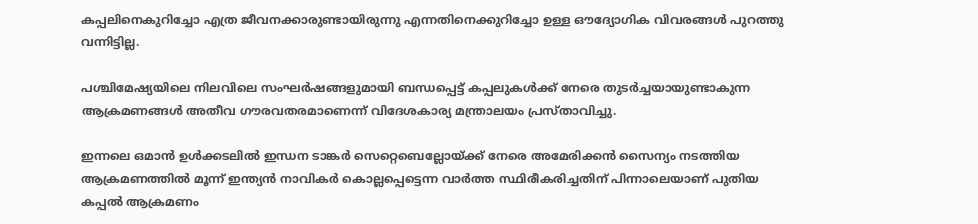കപ്പലിനെകുറിച്ചോ എത്ര ജീവനക്കാരുണ്ടായിരുന്നു എന്നതിനെക്കുറിച്ചോ ഉള്ള ഔദ്യോഗിക വിവരങ്ങള്‍ പുറത്തു വന്നിട്ടില്ല.

പശ്ചിമേഷ്യയിലെ നിലവിലെ സംഘര്‍ഷങ്ങളുമായി ബന്ധപ്പെട്ട് കപ്പലുകള്‍ക്ക് നേരെ തുടര്‍ച്ചയായുണ്ടാകുന്ന ആക്രമണങ്ങള്‍ അതീവ ഗൗരവതരമാണെന്ന് വിദേശകാര്യ മന്ത്രാലയം പ്രസ്താവിച്ചു.

ഇന്നലെ ഒമാന്‍ ഉള്‍ക്കടലില്‍ ഇന്ധന ടാങ്കര്‍ സെറ്റെബെല്ലോയ്ക്ക് നേരെ അമേരിക്കന്‍ സൈന്യം നടത്തിയ ആക്രമണത്തില്‍ മൂന്ന് ഇന്ത്യന്‍ നാവികര്‍ കൊല്ലപ്പെട്ടെന്ന വാര്‍ത്ത സ്ഥിരീകരിച്ചതിന് പിന്നാലെയാണ് പുതിയ കപ്പല്‍ ആക്രമണം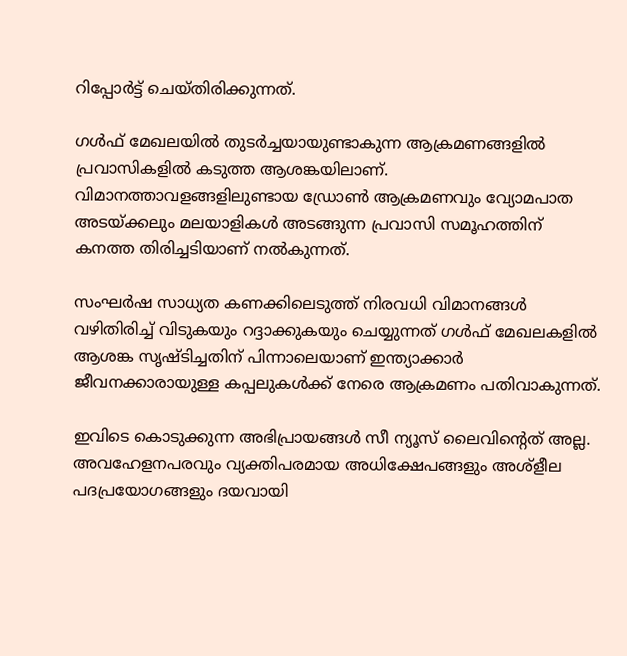റിപ്പോര്‍ട്ട് ചെയ്തിരിക്കുന്നത്.

ഗള്‍ഫ് മേഖലയില്‍ തുടര്‍ച്ചയായുണ്ടാകുന്ന ആക്രമണങ്ങളില്‍ പ്രവാസികളില്‍ കടുത്ത ആശങ്കയിലാണ്. വിമാനത്താവളങ്ങളിലുണ്ടായ ഡ്രോണ്‍ ആക്രമണവും വ്യോമപാത അടയ്ക്കലും മലയാളികള്‍ അടങ്ങുന്ന പ്രവാസി സമൂഹത്തിന് കനത്ത തിരിച്ചടിയാണ് നല്‍കുന്നത്.

സംഘര്‍ഷ സാധ്യത കണക്കിലെടുത്ത് നിരവധി വിമാനങ്ങള്‍ വഴിതിരിച്ച് വിടുകയും റദ്ദാക്കുകയും ചെയ്യുന്നത് ഗള്‍ഫ് മേഖലകളില്‍ ആശങ്ക സൃഷ്ടിച്ചതിന് പിന്നാലെയാണ് ഇന്ത്യാക്കാര്‍ ജീവനക്കാരായുള്ള കപ്പലുകള്‍ക്ക് നേരെ ആക്രമണം പതിവാകുന്നത്.

ഇവിടെ കൊടുക്കുന്ന അഭിപ്രായങ്ങള്‍ സീ ന്യൂസ് ലൈവിന്റെത് അല്ല. അവഹേളനപരവും വ്യക്തിപരമായ അധിക്ഷേപങ്ങളും അശ്‌ളീല പദപ്രയോഗങ്ങളും ദയവായി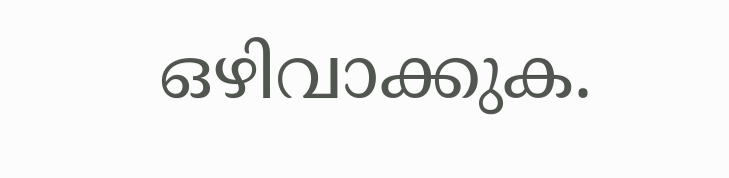ഒഴിവാക്കുക.